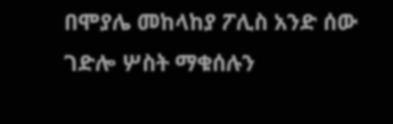በሞያሌ መከላከያ ፖሊስ አንድ ሰው ገድሎ ሦስት ማቁሰሉን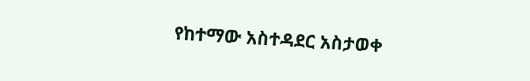የከተማው አስተዳደር አስታወቀ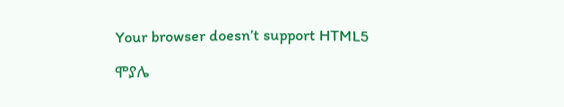Your browser doesn’t support HTML5

ሞያሌ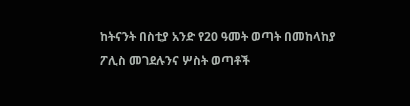ከትናንት በስቲያ አንድ የ20 ዓመት ወጣት በመከላከያ ፖሊስ መገደሉንና ሦስት ወጣቶች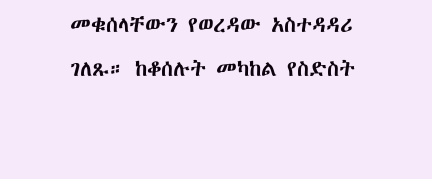መቁሰላቸውን የወረዳው አስተዳዳሪ ገለጹ። ከቆሰሉት መካከል የስድስት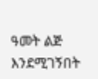ዓመት ልጅ እንደሚገኝበት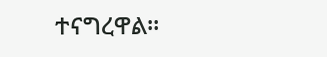ተናግረዋል።